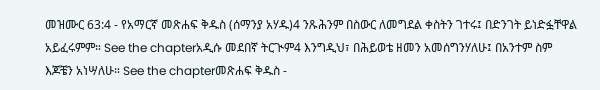መዝሙር 63:4 - የአማርኛ መጽሐፍ ቅዱስ (ሰማንያ አሃዱ)4 ንጹሕንም በስውር ለመግደል ቀስትን ገተሩ፤ በድንገት ይነድፏቸዋል አይፈሩምም። See the chapterአዲሱ መደበኛ ትርጒም4 እንግዲህ፣ በሕይወቴ ዘመን አመሰግንሃለሁ፤ በአንተም ስም እጆቼን አነሣለሁ። See the chapterመጽሐፍ ቅዱስ -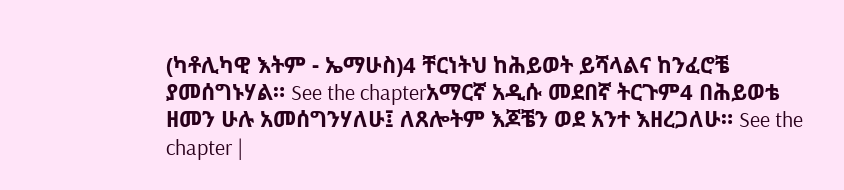(ካቶሊካዊ እትም - ኤማሁስ)4 ቸርነትህ ከሕይወት ይሻላልና ከንፈሮቼ ያመሰግኑሃል። See the chapterአማርኛ አዲሱ መደበኛ ትርጉም4 በሕይወቴ ዘመን ሁሉ አመሰግንሃለሁ፤ ለጸሎትም እጆቼን ወደ አንተ እዘረጋለሁ። See the chapter |